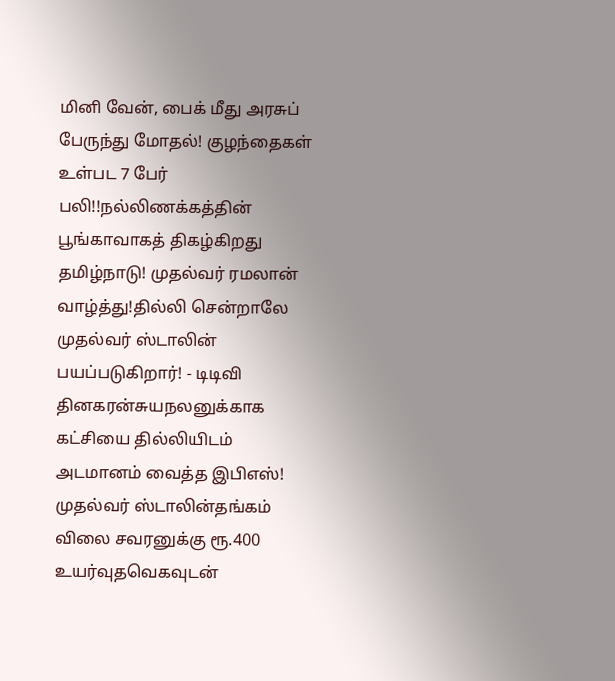மினி வேன், பைக் மீது அரசுப் பேருந்து மோதல்! குழந்தைகள் உள்பட 7 பேர் பலி!!நல்லிணக்கத்தின் பூங்காவாகத் திகழ்கிறது தமிழ்நாடு! முதல்வர் ரமலான் வாழ்த்து!தில்லி சென்றாலே முதல்வர் ஸ்டாலின் பயப்படுகிறார்! - டிடிவி தினகரன்சுயநலனுக்காக கட்சியை தில்லியிடம் அடமானம் வைத்த இபிஎஸ்! முதல்வர் ஸ்டாலின்தங்கம் விலை சவரனுக்கு ரூ.400 உயர்வுதவெகவுடன்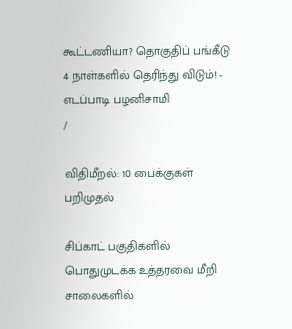கூட்டணியா? தொகுதிப் பங்கீடு 4 நாள்களில் தெரிந்து விடும்! - எடப்பாடி பழனிசாமி
/

விதிமீறல்: 10 பைக்குகள் பறிமுதல்

சிப்காட் பகுதிகளில் பொதுமுடக்க உத்தரவை மீறி சாலைகளில்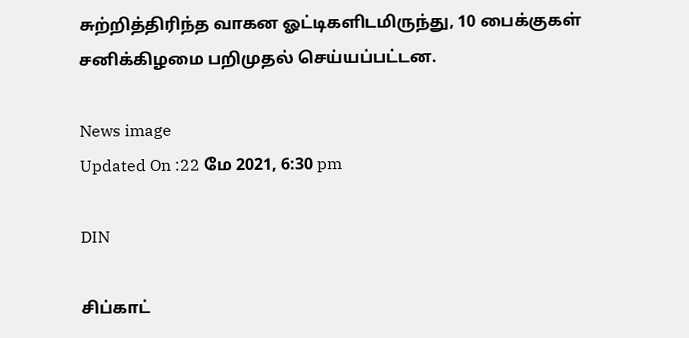சுற்றித்திரிந்த வாகன ஓட்டிகளிடமிருந்து, 10 பைக்குகள் சனிக்கிழமை பறிமுதல் செய்யப்பட்டன.

News image
Updated On :22 மே 2021, 6:30 pm

DIN

சிப்காட்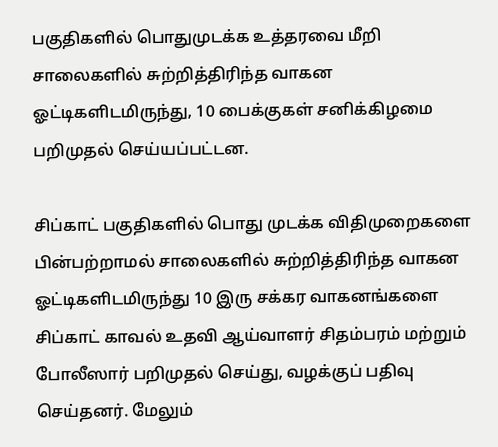பகுதிகளில் பொதுமுடக்க உத்தரவை மீறி சாலைகளில் சுற்றித்திரிந்த வாகன ஓட்டிகளிடமிருந்து, 10 பைக்குகள் சனிக்கிழமை பறிமுதல் செய்யப்பட்டன.

சிப்காட் பகுதிகளில் பொது முடக்க விதிமுறைகளை பின்பற்றாமல் சாலைகளில் சுற்றித்திரிந்த வாகன ஓட்டிகளிடமிருந்து 10 இரு சக்கர வாகனங்களை சிப்காட் காவல் உதவி ஆய்வாளர் சிதம்பரம் மற்றும் போலீஸார் பறிமுதல் செய்து, வழக்குப் பதிவு செய்தனர். மேலும்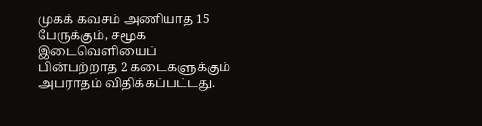முகக் கவசம் அணியாத 15 பேருக்கும், சமூக இடைவெளியைப் பின்பற்றாத 2 கடைகளுக்கும் அபராதம் விதிக்கப்பட்டது.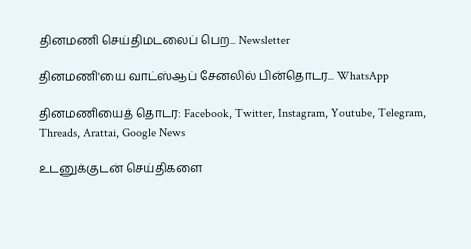தினமணி செய்திமடலைப் பெற... Newsletter

தினமணி'யை வாட்ஸ்ஆப் சேனலில் பின்தொடர... WhatsApp

தினமணியைத் தொடர: Facebook, Twitter, Instagram, Youtube, Telegram, Threads, Arattai, Google News

உடனுக்குடன் செய்திகளை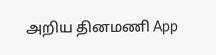அறிய தினமணி App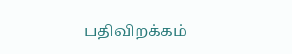பதிவிறக்கம்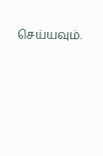செய்யவும்.